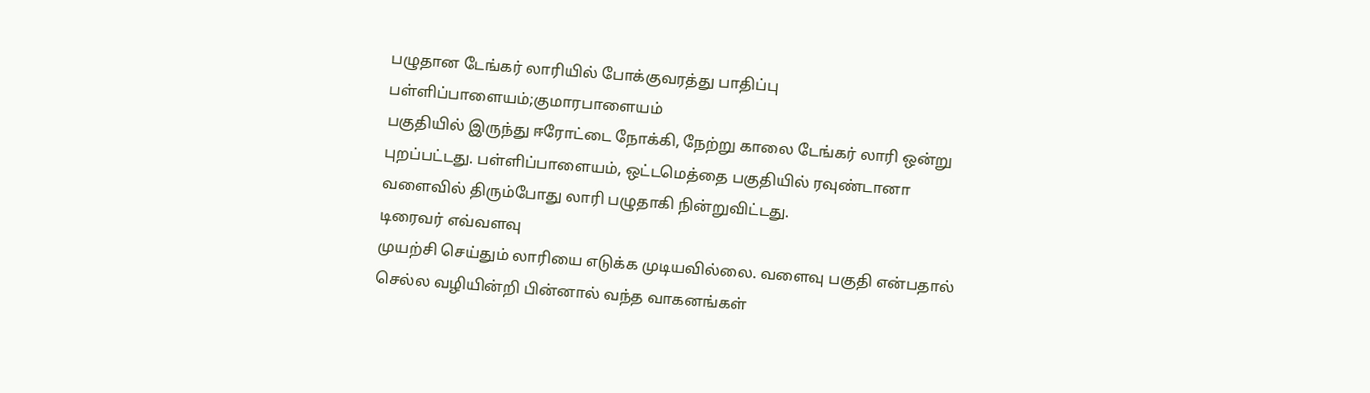பழுதான டேங்கர் லாரியில் போக்குவரத்து பாதிப்பு
பள்ளிப்பாளையம்;குமாரபாளையம்
பகுதியில் இருந்து ஈரோட்டை நோக்கி, நேற்று காலை டேங்கர் லாரி ஒன்று
புறப்பட்டது. பள்ளிப்பாளையம், ஒட்டமெத்தை பகுதியில் ரவுண்டானா
வளைவில் திரும்போது லாரி பழுதாகி நின்றுவிட்டது.
டிரைவர் எவ்வளவு
முயற்சி செய்தும் லாரியை எடுக்க முடியவில்லை. வளைவு பகுதி என்பதால்
செல்ல வழியின்றி பின்னால் வந்த வாகனங்கள்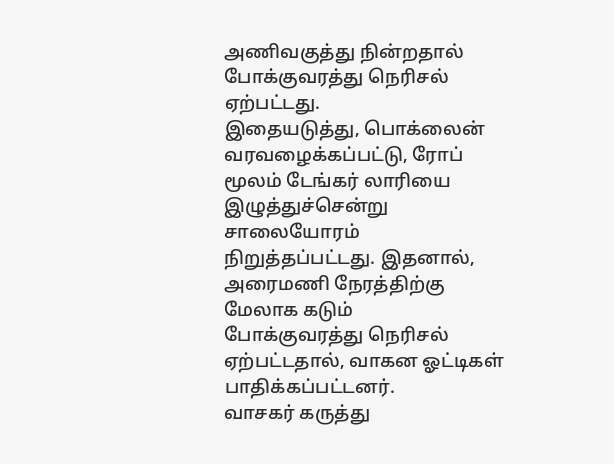அணிவகுத்து நின்றதால்
போக்குவரத்து நெரிசல் ஏற்பட்டது.
இதையடுத்து, பொக்லைன்
வரவழைக்கப்பட்டு, ரோப் மூலம் டேங்கர் லாரியை இழுத்துச்சென்று
சாலையோரம் நிறுத்தப்பட்டது. இதனால், அரைமணி நேரத்திற்கு மேலாக கடும்
போக்குவரத்து நெரிசல் ஏற்பட்டதால், வாகன ஓட்டிகள்
பாதிக்கப்பட்டனர்.
வாசகர் கருத்து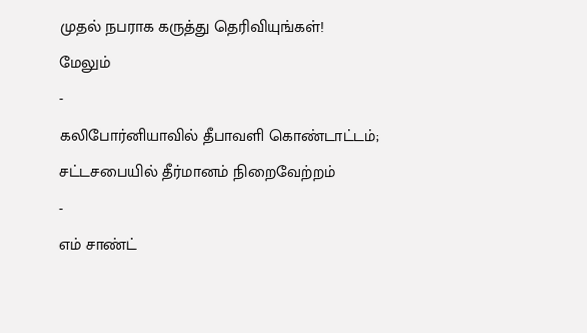முதல் நபராக கருத்து தெரிவியுங்கள்!
மேலும்
-
கலிபோர்னியாவில் தீபாவளி கொண்டாட்டம்; சட்டசபையில் தீர்மானம் நிறைவேற்றம்
-
எம் சாண்ட்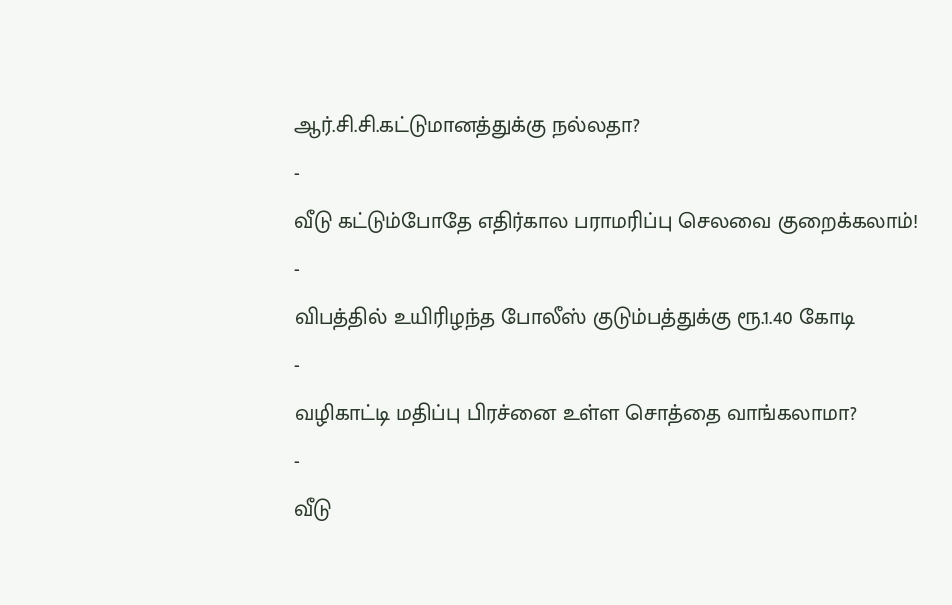ஆர்.சி.சி.கட்டுமானத்துக்கு நல்லதா?
-
வீடு கட்டும்போதே எதிர்கால பராமரிப்பு செலவை குறைக்கலாம்!
-
விபத்தில் உயிரிழந்த போலீஸ் குடும்பத்துக்கு ரூ.1.40 கோடி
-
வழிகாட்டி மதிப்பு பிரச்னை உள்ள சொத்தை வாங்கலாமா?
-
வீடு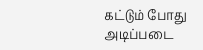கட்டும் போது அடிப்படை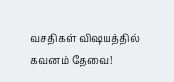வசதிகள் விஷயத்தில் கவனம் தேவை!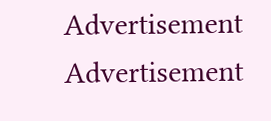Advertisement
Advertisement